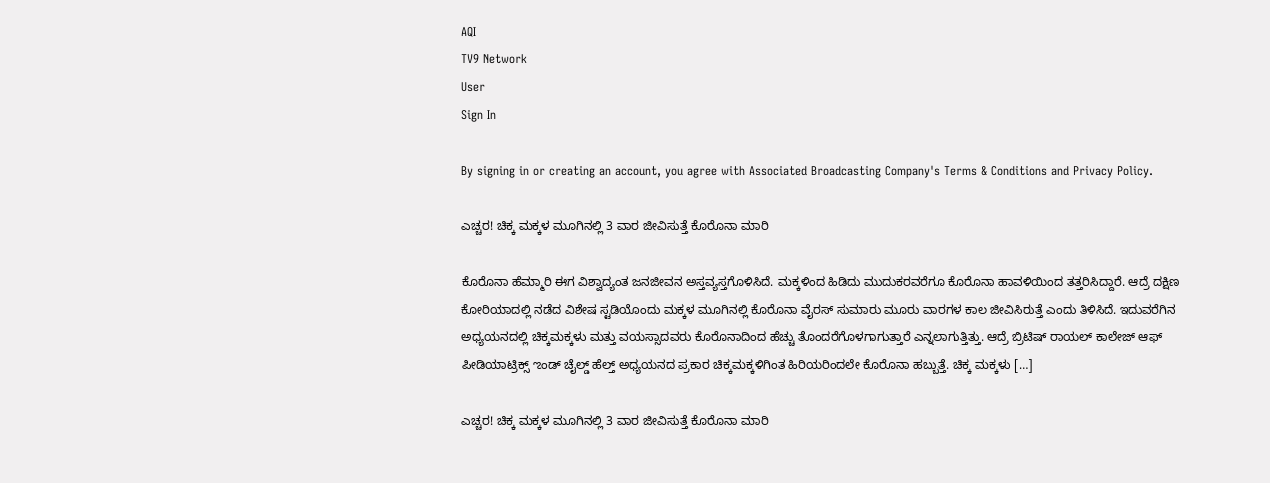AQI
TV9 Network
User
Sign In

By signing in or creating an account, you agree with Associated Broadcasting Company's Terms & Conditions and Privacy Policy.

ಎಚ್ಚರ! ಚಿಕ್ಕ ಮಕ್ಕಳ ಮೂಗಿನಲ್ಲಿ 3 ವಾರ ಜೀವಿಸುತ್ತೆ ಕೊರೊನಾ ಮಾರಿ

ಕೊರೊನಾ ಹೆಮ್ಮಾರಿ ಈಗ ವಿಶ್ವಾದ್ಯಂತ ಜನಜೀವನ ಅಸ್ತವ್ಯಸ್ತಗೊಳಿಸಿದೆ. ಮಕ್ಕಳಿಂದ ಹಿಡಿದು ಮುದುಕರವರೆಗೂ ಕೊರೊನಾ ಹಾವಳಿಯಿಂದ ತತ್ತರಿಸಿದ್ದಾರೆ. ಆದ್ರೆ ದಕ್ಷಿಣ ಕೋರಿಯಾದಲ್ಲಿ ನಡೆದ ವಿಶೇಷ ಸ್ಟಡಿಯೊಂದು ಮಕ್ಕಳ ಮೂಗಿನಲ್ಲಿ ಕೊರೊನಾ ವೈರಸ್‌ ಸುಮಾರು ಮೂರು ವಾರಗಳ ಕಾಲ ಜೀವಿಸಿರುತ್ತೆ ಎಂದು ತಿಳಿಸಿದೆ. ಇದುವರೆಗಿನ ಅಧ್ಯಯನದಲ್ಲಿ ಚಿಕ್ಕಮಕ್ಕಳು ಮತ್ತು ವಯಸ್ಸಾದವರು ಕೊರೊನಾದಿಂದ ಹೆಚ್ಚು ತೊಂದರೆಗೊಳಗಾಗುತ್ತಾರೆ ಎನ್ನಲಾಗುತ್ತಿತ್ತು. ಆದ್ರೆ ಬ್ರಿಟಿಷ್‌ ರಾಯಲ್‌ ಕಾಲೇಜ್‌ ಆಫ್‌ ಪೀಡಿಯಾಟ್ರಿಕ್ಸ್‌ ಌಂಡ್‌ ಚೈಲ್ಡ್‌ ಹೆಲ್ತ್‌ ಅಧ್ಯಯನದ ಪ್ರಕಾರ ಚಿಕ್ಕಮಕ್ಕಳಿಗಿಂತ ಹಿರಿಯರಿಂದಲೇ ಕೊರೊನಾ ಹಬ್ಬುತ್ತೆ. ಚಿಕ್ಕ ಮಕ್ಕಳು […]

ಎಚ್ಚರ! ಚಿಕ್ಕ ಮಕ್ಕಳ ಮೂಗಿನಲ್ಲಿ 3 ವಾರ ಜೀವಿಸುತ್ತೆ ಕೊರೊನಾ ಮಾರಿ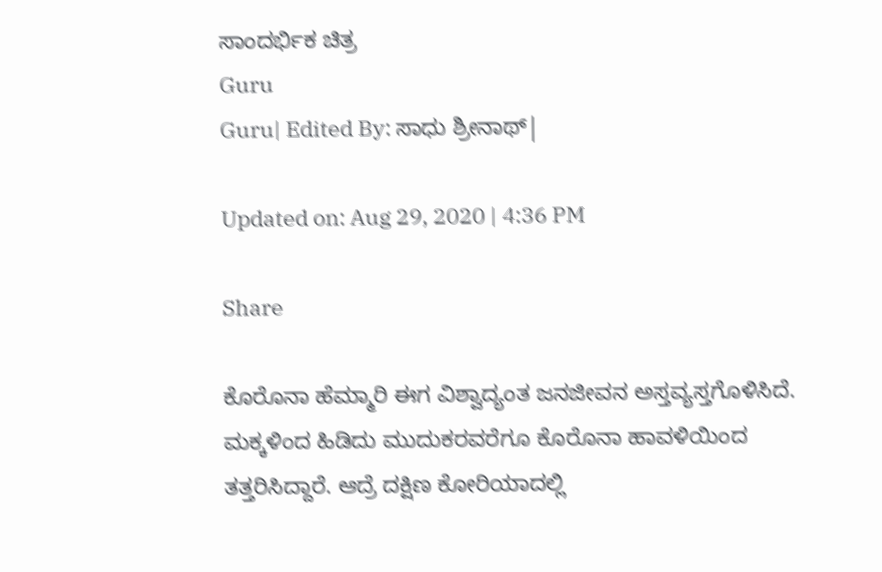ಸಾಂದರ್ಭಿಕ ಚಿತ್ರ
Guru
Guru| Edited By: ಸಾಧು ಶ್ರೀನಾಥ್|

Updated on: Aug 29, 2020 | 4:36 PM

Share

ಕೊರೊನಾ ಹೆಮ್ಮಾರಿ ಈಗ ವಿಶ್ವಾದ್ಯಂತ ಜನಜೀವನ ಅಸ್ತವ್ಯಸ್ತಗೊಳಿಸಿದೆ. ಮಕ್ಕಳಿಂದ ಹಿಡಿದು ಮುದುಕರವರೆಗೂ ಕೊರೊನಾ ಹಾವಳಿಯಿಂದ ತತ್ತರಿಸಿದ್ದಾರೆ. ಆದ್ರೆ ದಕ್ಷಿಣ ಕೋರಿಯಾದಲ್ಲಿ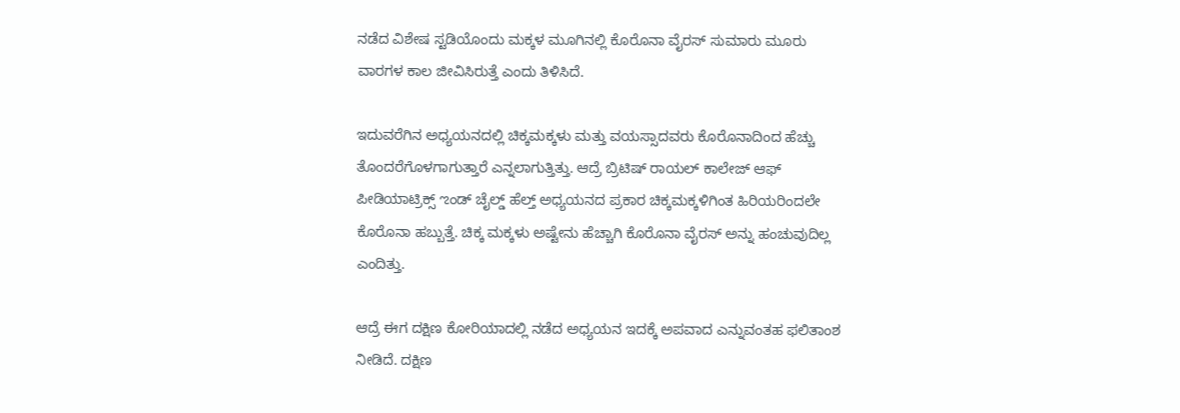ನಡೆದ ವಿಶೇಷ ಸ್ಟಡಿಯೊಂದು ಮಕ್ಕಳ ಮೂಗಿನಲ್ಲಿ ಕೊರೊನಾ ವೈರಸ್‌ ಸುಮಾರು ಮೂರು ವಾರಗಳ ಕಾಲ ಜೀವಿಸಿರುತ್ತೆ ಎಂದು ತಿಳಿಸಿದೆ.

ಇದುವರೆಗಿನ ಅಧ್ಯಯನದಲ್ಲಿ ಚಿಕ್ಕಮಕ್ಕಳು ಮತ್ತು ವಯಸ್ಸಾದವರು ಕೊರೊನಾದಿಂದ ಹೆಚ್ಚು ತೊಂದರೆಗೊಳಗಾಗುತ್ತಾರೆ ಎನ್ನಲಾಗುತ್ತಿತ್ತು. ಆದ್ರೆ ಬ್ರಿಟಿಷ್‌ ರಾಯಲ್‌ ಕಾಲೇಜ್‌ ಆಫ್‌ ಪೀಡಿಯಾಟ್ರಿಕ್ಸ್‌ ಌಂಡ್‌ ಚೈಲ್ಡ್‌ ಹೆಲ್ತ್‌ ಅಧ್ಯಯನದ ಪ್ರಕಾರ ಚಿಕ್ಕಮಕ್ಕಳಿಗಿಂತ ಹಿರಿಯರಿಂದಲೇ ಕೊರೊನಾ ಹಬ್ಬುತ್ತೆ. ಚಿಕ್ಕ ಮಕ್ಕಳು ಅಷ್ಟೇನು ಹೆಚ್ಚಾಗಿ ಕೊರೊನಾ ವೈರಸ್‌ ಅನ್ನು ಹಂಚುವುದಿಲ್ಲ ಎಂದಿತ್ತು.

ಆದ್ರೆ ಈಗ ದಕ್ಷಿಣ ಕೋರಿಯಾದಲ್ಲಿ ನಡೆದ ಅಧ್ಯಯನ ಇದಕ್ಕೆ ಅಪವಾದ ಎನ್ನುವಂತಹ ಫಲಿತಾಂಶ ನೀಡಿದೆ. ದಕ್ಷಿಣ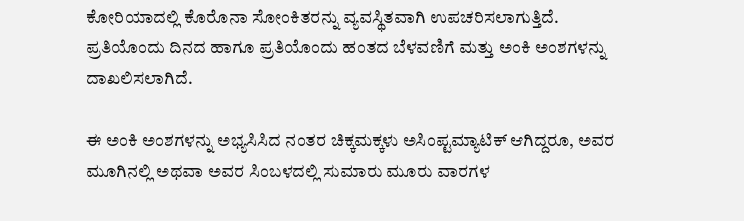ಕೋರಿಯಾದಲ್ಲಿ ಕೊರೊನಾ ಸೋಂಕಿತರನ್ನು ವ್ಯವಸ್ಥಿತವಾಗಿ ಉಪಚರಿಸಲಾಗುತ್ತಿದೆ. ಪ್ರತಿಯೊಂದು ದಿನದ ಹಾಗೂ ಪ್ರತಿಯೊಂದು ಹಂತದ ಬೆಳವಣಿಗೆ ಮತ್ತು ಅಂಕಿ ಅಂಶಗಳನ್ನು ದಾಖಲಿಸಲಾಗಿದೆ.

ಈ ಅಂಕಿ ಅಂಶಗಳನ್ನು ಅಭ್ಯಸಿಸಿದ ನಂತರ ಚಿಕ್ಕಮಕ್ಕಳು ಅಸಿಂಪ್ಟಮ್ಯಾಟಿಕ್‌ ಆಗಿದ್ದರೂ, ಅವರ ಮೂಗಿನಲ್ಲಿ ಅಥವಾ ಅವರ ಸಿಂಬಳದಲ್ಲಿ ಸುಮಾರು ಮೂರು ವಾರಗಳ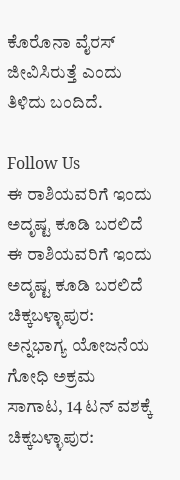ಕೊರೊನಾ ವೈರಸ್‌ ಜೀವಿಸಿರುತ್ತೆ ಎಂದು ತಿಳಿದು ಬಂದಿದೆ.

Follow Us
ಈ ರಾಶಿಯವರಿಗೆ ಇಂದು ಅದೃಷ್ಟ ಕೂಡಿ ಬರಲಿದೆ
ಈ ರಾಶಿಯವರಿಗೆ ಇಂದು ಅದೃಷ್ಟ ಕೂಡಿ ಬರಲಿದೆ
ಚಿಕ್ಕಬಳ್ಳಾಪುರ: ಅನ್ನಭಾಗ್ಯ ಯೋಜನೆಯ ಗೋಧಿ ಅಕ್ರಮ ಸಾಗಾಟ, 14 ಟನ್ ವಶಕ್ಕೆ
ಚಿಕ್ಕಬಳ್ಳಾಪುರ: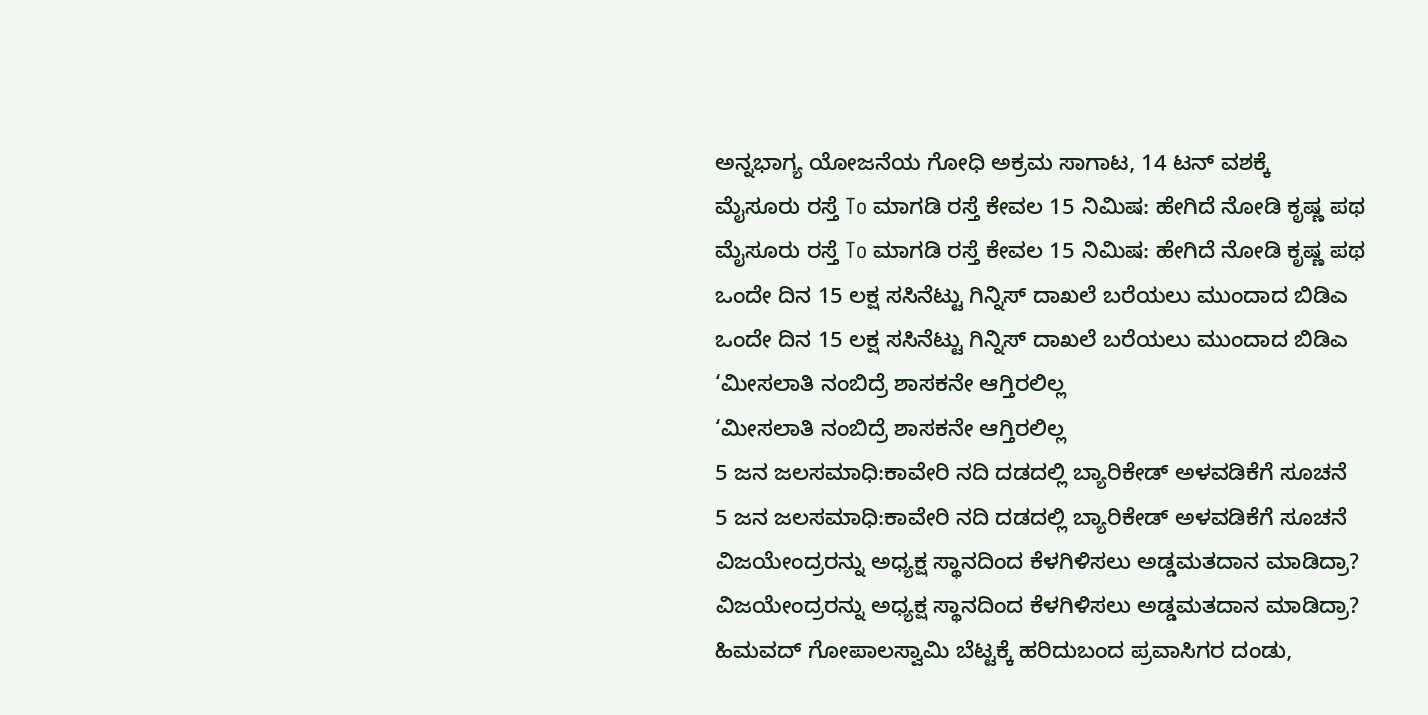ಅನ್ನಭಾಗ್ಯ ಯೋಜನೆಯ ಗೋಧಿ ಅಕ್ರಮ ಸಾಗಾಟ, 14 ಟನ್ ವಶಕ್ಕೆ
ಮೈಸೂರು ರಸ್ತೆ To ಮಾಗಡಿ ರಸ್ತೆ ಕೇವಲ 15 ನಿಮಿಷ: ಹೇಗಿದೆ ನೋಡಿ ಕೃಷ್ಣ ಪಥ
ಮೈಸೂರು ರಸ್ತೆ To ಮಾಗಡಿ ರಸ್ತೆ ಕೇವಲ 15 ನಿಮಿಷ: ಹೇಗಿದೆ ನೋಡಿ ಕೃಷ್ಣ ಪಥ
ಒಂದೇ ದಿನ 15 ಲಕ್ಷ ಸಸಿನೆಟ್ಟು ಗಿನ್ನಿಸ್ ದಾಖಲೆ ಬರೆಯಲು ಮುಂದಾದ ಬಿಡಿಎ
ಒಂದೇ ದಿನ 15 ಲಕ್ಷ ಸಸಿನೆಟ್ಟು ಗಿನ್ನಿಸ್ ದಾಖಲೆ ಬರೆಯಲು ಮುಂದಾದ ಬಿಡಿಎ
‘ಮೀಸಲಾತಿ ನಂಬಿದ್ರೆ ಶಾಸಕನೇ ಆಗ್ತಿರಲಿಲ್ಲ
‘ಮೀಸಲಾತಿ ನಂಬಿದ್ರೆ ಶಾಸಕನೇ ಆಗ್ತಿರಲಿಲ್ಲ
5 ಜನ ಜಲಸಮಾಧಿ:ಕಾವೇರಿ ನದಿ ದಡದಲ್ಲಿ ಬ್ಯಾರಿಕೇಡ್ ಅಳವಡಿಕೆಗೆ ಸೂಚನೆ
5 ಜನ ಜಲಸಮಾಧಿ:ಕಾವೇರಿ ನದಿ ದಡದಲ್ಲಿ ಬ್ಯಾರಿಕೇಡ್ ಅಳವಡಿಕೆಗೆ ಸೂಚನೆ
ವಿಜಯೇಂದ್ರರನ್ನು ಅಧ್ಯಕ್ಷ ಸ್ಥಾನದಿಂದ ಕೆಳಗಿಳಿಸಲು ಅಡ್ಡಮತದಾನ ಮಾಡಿದ್ರಾ?
ವಿಜಯೇಂದ್ರರನ್ನು ಅಧ್ಯಕ್ಷ ಸ್ಥಾನದಿಂದ ಕೆಳಗಿಳಿಸಲು ಅಡ್ಡಮತದಾನ ಮಾಡಿದ್ರಾ?
ಹಿಮವದ್ ಗೋಪಾಲಸ್ವಾಮಿ ಬೆಟ್ಟಕ್ಕೆ ಹರಿದುಬಂದ ಪ್ರವಾಸಿಗರ ದಂಡು,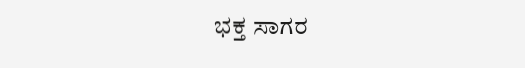ಭಕ್ತ ಸಾಗರ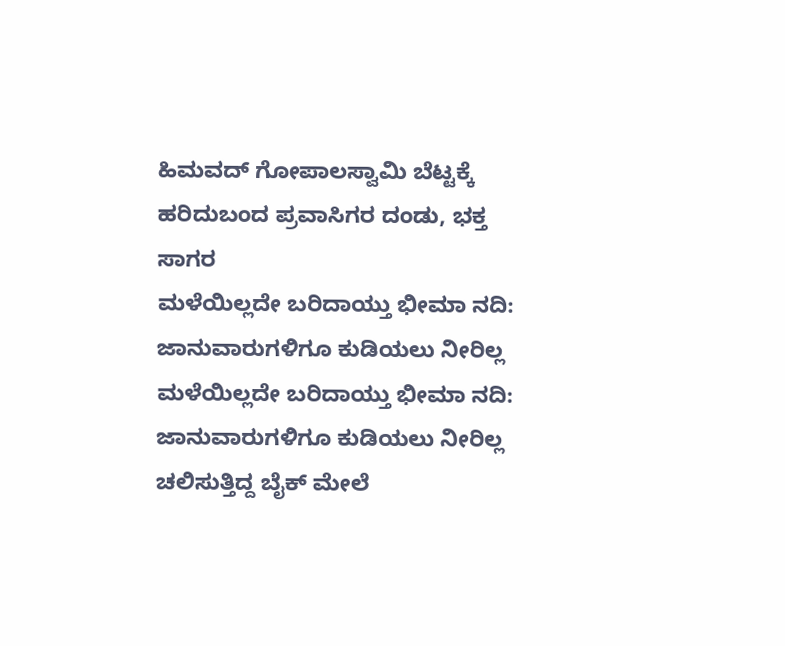ಹಿಮವದ್ ಗೋಪಾಲಸ್ವಾಮಿ ಬೆಟ್ಟಕ್ಕೆ ಹರಿದುಬಂದ ಪ್ರವಾಸಿಗರ ದಂಡು, ಭಕ್ತ ಸಾಗರ
ಮಳೆಯಿಲ್ಲದೇ ಬರಿದಾಯ್ತು ಭೀಮಾ ನದಿ: ಜಾನುವಾರುಗಳಿಗೂ ಕುಡಿಯಲು ನೀರಿಲ್ಲ
ಮಳೆಯಿಲ್ಲದೇ ಬರಿದಾಯ್ತು ಭೀಮಾ ನದಿ: ಜಾನುವಾರುಗಳಿಗೂ ಕುಡಿಯಲು ನೀರಿಲ್ಲ
ಚಲಿಸುತ್ತಿದ್ದ ಬೈಕ್ ಮೇಲೆ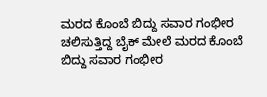ಮರದ ಕೊಂಬೆ ಬಿದ್ದು ಸವಾರ ಗಂಭೀರ
ಚಲಿಸುತ್ತಿದ್ದ ಬೈಕ್ ಮೇಲೆ ಮರದ ಕೊಂಬೆ ಬಿದ್ದು ಸವಾರ ಗಂಭೀರ